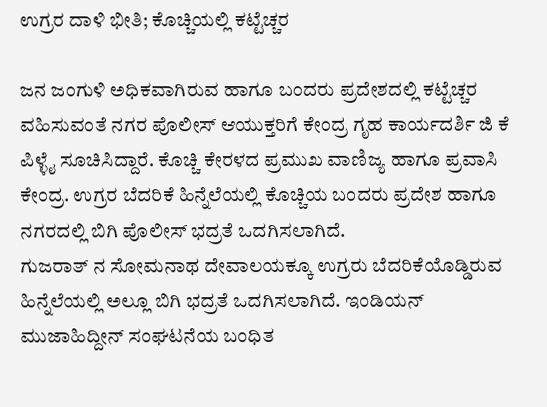ಉಗ್ರರ ದಾಳಿ ಭೀತಿ; ಕೊಚ್ಚಿಯಲ್ಲಿ ಕಟ್ಟೆಚ್ಚರ

ಜನ ಜಂಗುಳಿ ಅಧಿಕವಾಗಿರುವ ಹಾಗೂ ಬಂದರು ಪ್ರದೇಶದಲ್ಲಿ ಕಟ್ಟೆಚ್ಚರ ವಹಿಸುವಂತೆ ನಗರ ಪೊಲೀಸ್ ಆಯುಕ್ತರಿಗೆ ಕೇಂದ್ರ ಗೃಹ ಕಾರ್ಯದರ್ಶಿ ಜಿ ಕೆ ಪಿಳ್ಳೈ ಸೂಚಿಸಿದ್ದಾರೆ. ಕೊಚ್ಚಿ ಕೇರಳದ ಪ್ರಮುಖ ವಾಣಿಜ್ಯ ಹಾಗೂ ಪ್ರವಾಸಿ ಕೇಂದ್ರ. ಉಗ್ರರ ಬೆದರಿಕೆ ಹಿನ್ನೆಲೆಯಲ್ಲಿ ಕೊಚ್ಚಿಯ ಬಂದರು ಪ್ರದೇಶ ಹಾಗೂ ನಗರದಲ್ಲಿ ಬಿಗಿ ಪೊಲೀಸ್ ಭದ್ರತೆ ಒದಗಿಸಲಾಗಿದೆ.
ಗುಜರಾತ್ ನ ಸೋಮನಾಥ ದೇವಾಲಯಕ್ಕೂ ಉಗ್ರರು ಬೆದರಿಕೆಯೊಡ್ಡಿರುವ ಹಿನ್ನೆಲೆಯಲ್ಲಿ ಅಲ್ಲೂ ಬಿಗಿ ಭದ್ರತೆ ಒದಗಿಸಲಾಗಿದೆ. ಇಂಡಿಯನ್ ಮುಜಾಹಿದ್ದೀನ್ ಸಂಘಟನೆಯ ಬಂಧಿತ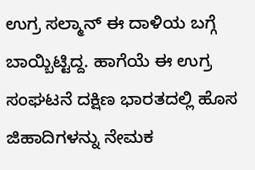ಉಗ್ರ ಸಲ್ಮಾನ್ ಈ ದಾಳಿಯ ಬಗ್ಗೆ ಬಾಯ್ಬಿಟ್ಟಿದ್ದ. ಹಾಗೆಯೆ ಈ ಉಗ್ರ ಸಂಘಟನೆ ದಕ್ಷಿಣ ಭಾರತದಲ್ಲಿ ಹೊಸ ಜಿಹಾದಿಗಳನ್ನು ನೇಮಕ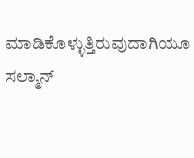ಮಾಡಿಕೊಳ್ಳುತ್ತಿರುವುದಾಗಿಯೂ ಸಲ್ಮಾನ್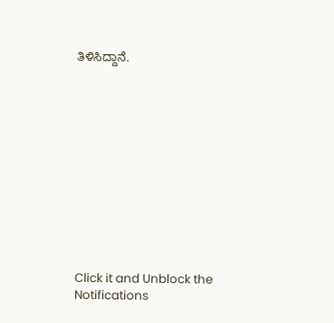ತಿಳಿಸಿದ್ದಾನೆ.












Click it and Unblock the Notifications